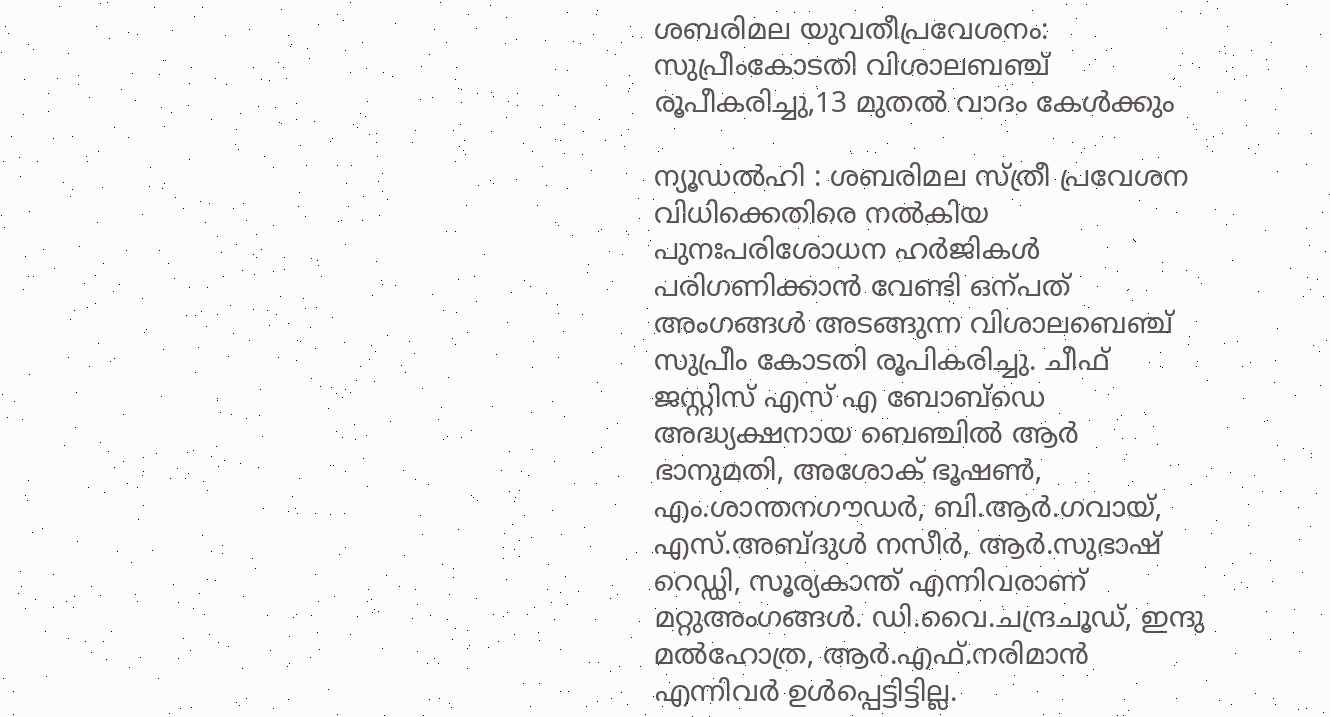ശബരിമല യുവതീപ്രവേശനം: സുപ്രീംകോടതി വിശാലബഞ്ച് രൂപീകരിച്ചു,13 മുതല്‍ വാദം കേള്‍ക്കും

ന്യൂഡല്‍ഹി : ശബരിമല സ്ത്രീ പ്രവേശന വിധിക്കെതിരെ നല്‍കിയ പുനഃപരിശോധന ഹര്‍ജികള്‍ പരിഗണിക്കാന്‍ വേണ്ടി ഒന്പത് അംഗങ്ങള്‍ അടങ്ങുന്ന വിശാലബെഞ്ച് സുപ്രീം കോടതി രൂപികരിച്ചു. ചീഫ് ജസ്റ്റിസ് എസ് എ ബോബ്ഡെ അദ്ധ്യക്ഷനായ ബെഞ്ചില്‍ ആര്‍ ഭാനുമതി, അശോക് ഭൂഷണ്‍, എം.ശാന്തനഗൗഡര്‍, ബി.ആര്‍.ഗവായ്, എസ്.അബ്ദുള്‍ നസീര്‍, ആര്‍.സുഭാഷ് റെഡ്ഡി, സൂര്യകാന്ത് എന്നിവരാണ് മറ്റുഅംഗങ്ങള്‍. ഡി.വൈ.ചന്ദ്രചൂഡ്, ഇന്ദു മല്‍ഹോത്ര, ആര്‍.എഫ്.നരിമാന്‍ എന്നിവര്‍ ഉള്‍പ്പെട്ടിട്ടില്ല.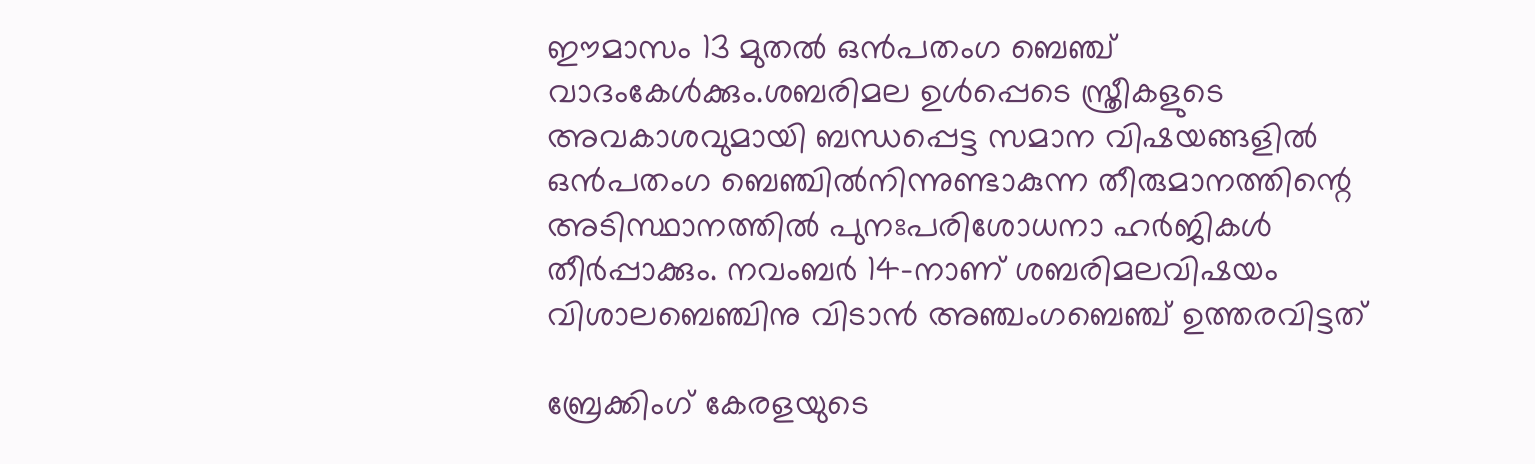ഈമാസം 13 മുതല്‍ ഒന്‍പതംഗ ബെഞ്ച് വാദംകേള്‍ക്കും.ശബരിമല ഉള്‍പ്പെടെ സ്ത്രീകളുടെ അവകാശവുമായി ബന്ധപ്പെട്ട സമാന വിഷയങ്ങളില്‍ ഒന്‍പതംഗ ബെഞ്ചില്‍നിന്നുണ്ടാകുന്ന തീരുമാനത്തിന്റെ അടിസ്ഥാനത്തില്‍ പുനഃപരിശോധനാ ഹര്‍ജികള്‍ തീര്‍പ്പാക്കും. നവംബര്‍ 14-നാണ് ശബരിമലവിഷയം വിശാലബെഞ്ചിനു വിടാന്‍ അഞ്ചംഗബെഞ്ച് ഉത്തരവിട്ടത്

ബ്രേക്കിംഗ് കേരളയുടെ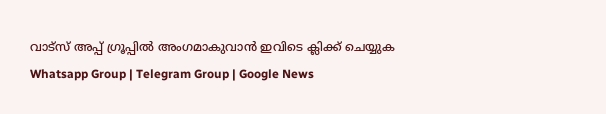വാട്സ് അപ്പ് ഗ്രൂപ്പിൽ അംഗമാകുവാൻ ഇവിടെ ക്ലിക്ക് ചെയ്യുക Whatsapp Group | Telegram Group | Google News